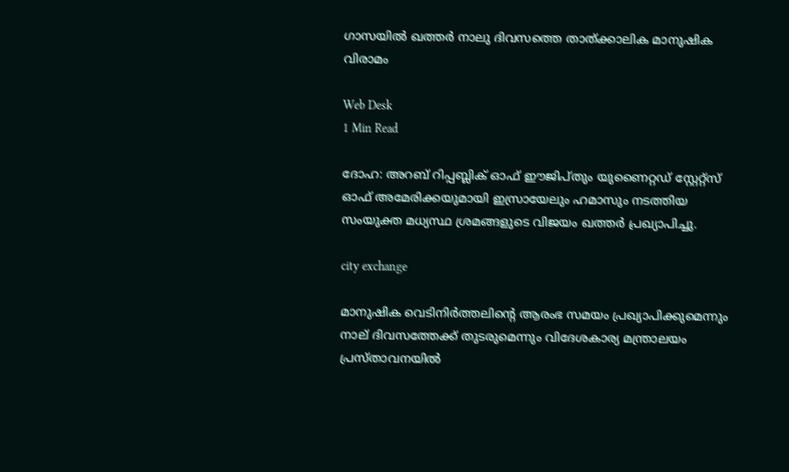ഗാസയില്‍ ഖത്തര്‍ നാലു ദിവസത്തെ താത്ക്കാലിക മാനുഷിക വിരാമം

Web Desk
1 Min Read

ദോഹ: അറബ് റിപ്പബ്ലിക് ഓഫ് ഈജിപ്തും യുണൈറ്റഡ് സ്റ്റേറ്റ്സ് ഓഫ് അമേരിക്കയുമായി ഇസ്രായേലും ഹമാസും നടത്തിയ സംയുക്ത മധ്യസ്ഥ ശ്രമങ്ങളുടെ വിജയം ഖത്തര്‍ പ്രഖ്യാപിച്ചു.

city exchange

മാനുഷിക വെടിനിര്‍ത്തലിന്റെ ആരംഭ സമയം പ്രഖ്യാപിക്കുമെന്നും നാല് ദിവസത്തേക്ക് തുടരുമെന്നും വിദേശകാര്യ മന്ത്രാലയം പ്രസ്താവനയില്‍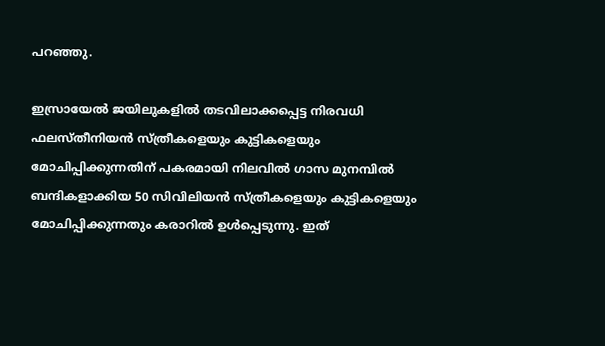പറഞ്ഞു.

ഇസ്രായേല്‍ ജയിലുകളില്‍ തടവിലാക്കപ്പെട്ട നിരവധി ഫലസ്തീനിയന്‍ സ്ത്രീകളെയും കുട്ടികളെയും മോചിപ്പിക്കുന്നതിന് പകരമായി നിലവില്‍ ഗാസ മുനമ്പില്‍ ബന്ദികളാക്കിയ 50 സിവിലിയന്‍ സ്ത്രീകളെയും കുട്ടികളെയും മോചിപ്പിക്കുന്നതും കരാറില്‍ ഉള്‍പ്പെടുന്നു. ഇത്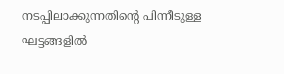നടപ്പിലാക്കുന്നതിന്റെ പിന്നീടുള്ള ഘട്ടങ്ങളില്‍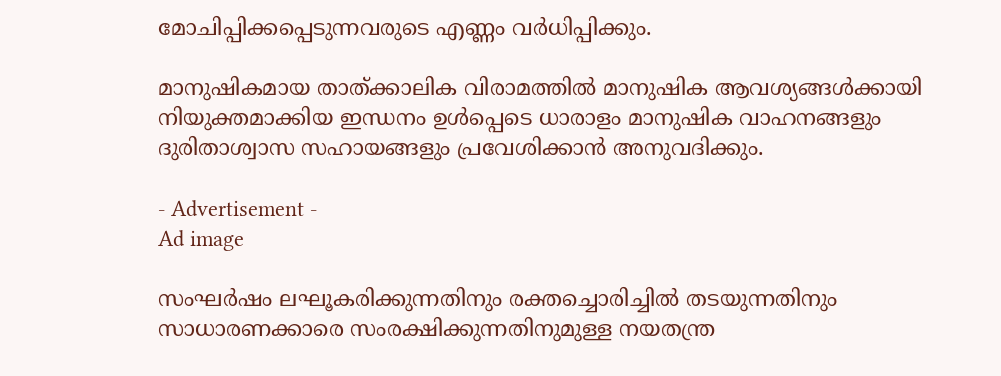മോചിപ്പിക്കപ്പെടുന്നവരുടെ എണ്ണം വര്‍ധിപ്പിക്കും.

മാനുഷികമായ താത്ക്കാലിക വിരാമത്തില്‍ മാനുഷിക ആവശ്യങ്ങള്‍ക്കായി നിയുക്തമാക്കിയ ഇന്ധനം ഉള്‍പ്പെടെ ധാരാളം മാനുഷിക വാഹനങ്ങളും ദുരിതാശ്വാസ സഹായങ്ങളും പ്രവേശിക്കാന്‍ അനുവദിക്കും.

- Advertisement -
Ad image

സംഘര്‍ഷം ലഘൂകരിക്കുന്നതിനും രക്തച്ചൊരിച്ചില്‍ തടയുന്നതിനും സാധാരണക്കാരെ സംരക്ഷിക്കുന്നതിനുമുള്ള നയതന്ത്ര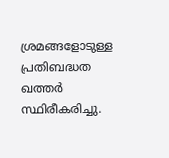ശ്രമങ്ങളോടുള്ള പ്രതിബദ്ധത ഖത്തര്‍ സ്ഥിരീകരിച്ചു.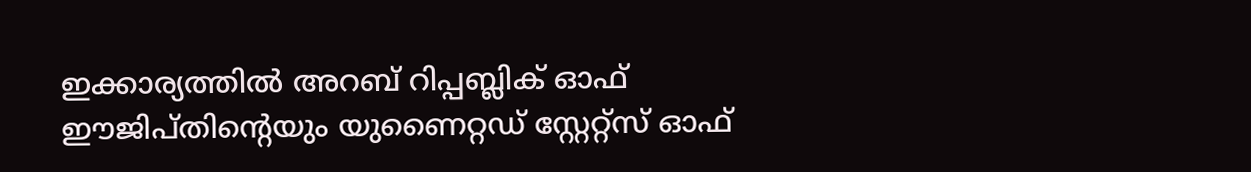ഇക്കാര്യത്തില്‍ അറബ് റിപ്പബ്ലിക് ഓഫ് ഈജിപ്തിന്റെയും യുണൈറ്റഡ് സ്റ്റേറ്റ്‌സ് ഓഫ്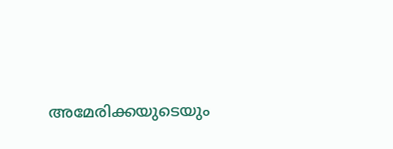അമേരിക്കയുടെയും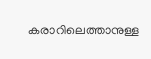കരാറിലെത്താനുള്ള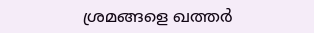ശ്രമങ്ങളെ ഖത്തര്‍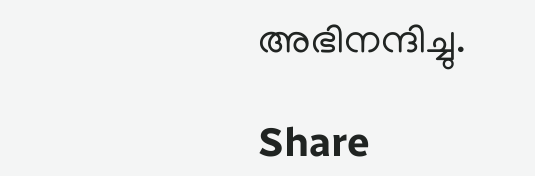അഭിനന്ദിച്ചു.

Share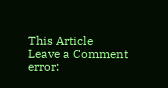This Article
Leave a Comment
error: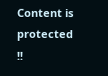Content is protected !!